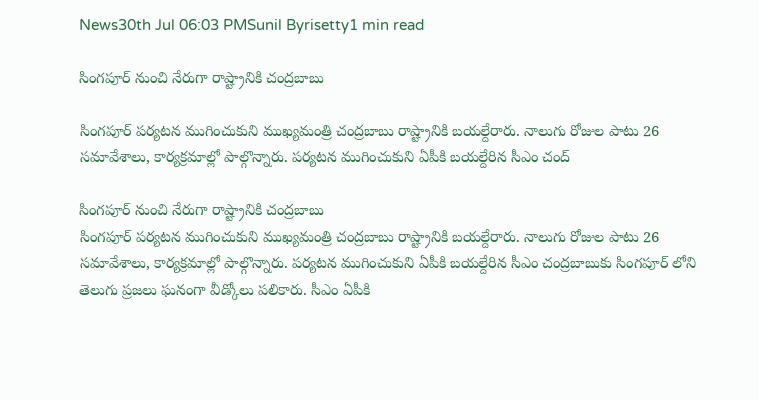News30th Jul 06:03 PMSunil Byrisetty1 min read

సింగపూర్ నుంచి నేరుగా రాష్ట్రానికి చంద్రబాబు

సింగపూర్ పర్యటన ముగించుకుని ముఖ్యమంత్రి చంద్రబాబు రాష్ట్రానికి బయల్దేరారు. నాలుగు రోజుల పాటు 26 సమావేశాలు, కార్యక్రమాల్లో పాల్గొన్నారు. పర్యటన ముగించుకుని ఏపీకి బయల్దేరిన సీఎం చంద్

సింగపూర్ నుంచి నేరుగా రాష్ట్రానికి చంద్రబాబు
సింగపూర్ పర్యటన ముగించుకుని ముఖ్యమంత్రి చంద్రబాబు రాష్ట్రానికి బయల్దేరారు. నాలుగు రోజుల పాటు 26 సమావేశాలు, కార్యక్రమాల్లో పాల్గొన్నారు. పర్యటన ముగించుకుని ఏపీకి బయల్దేరిన సీఎం చంద్రబాబుకు సింగపూర్ లోని తెలుగు ప్రజలు ఘనంగా వీడ్కోలు పలికారు. సీఎం ఏపీకి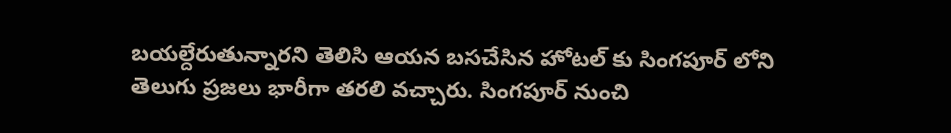బయల్దేరుతున్నారని తెలిసి ఆయన బసచేసిన హోటల్ కు సింగపూర్ లోని తెలుగు ప్రజలు భారీగా తరలి వచ్చారు. సింగపూర్ నుంచి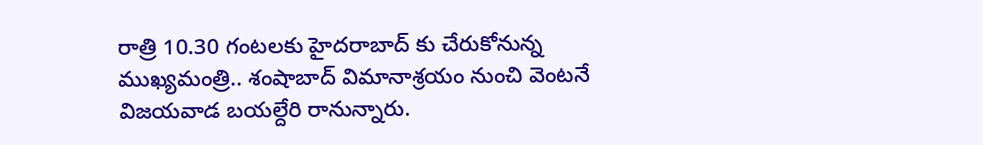రాత్రి 10.30 గంటలకు హైదరాబాద్ కు చేరుకోనున్న ముఖ్యమంత్రి.. శంషాబాద్ విమానాశ్రయం నుంచి వెంటనే విజయవాడ బయల్దేరి రానున్నారు.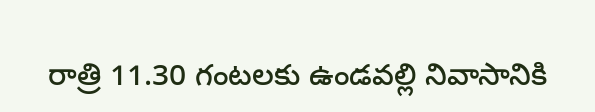రాత్రి 11.30 గంటలకు ఉండవల్లి నివాసానికి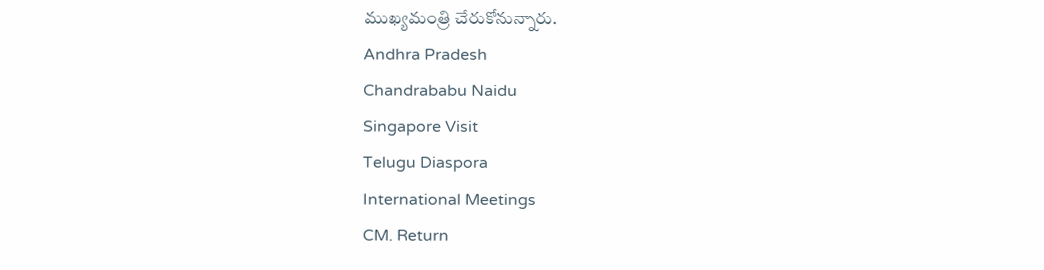ముఖ్యమంత్రి చేరుకోనున్నారు.
Andhra Pradesh
Chandrababu Naidu
Singapore Visit
Telugu Diaspora
International Meetings
CM. Return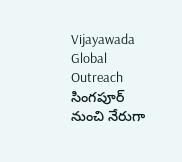Vijayawada
Global Outreach
సింగపూర్ నుంచి నేరుగా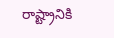రాష్ట్రానికి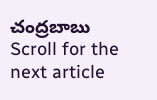చంద్రబాబు
Scroll for the next article